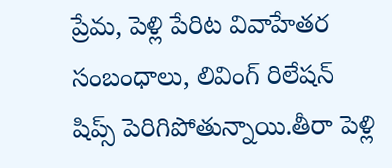ప్రేమ, పెళ్లి పేరిట వివాహేతర సంబంధాలు, లివింగ్ రిలేషన్ షిప్స్ పెరిగిపోతున్నాయి.తీరా పెళ్లి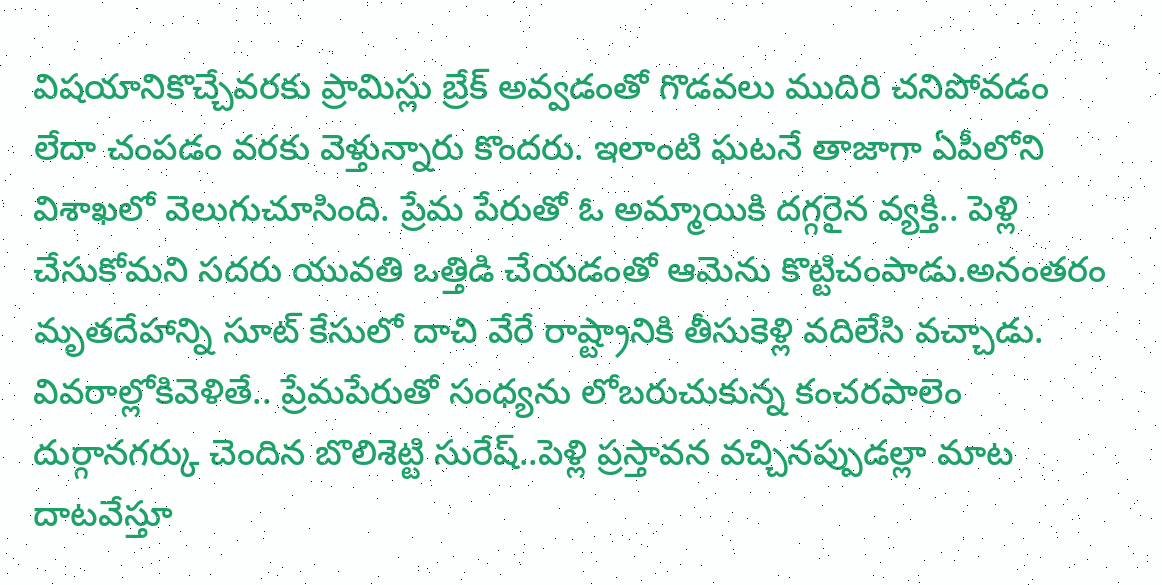విషయానికొచ్చేవరకు ప్రామిస్లు బ్రేక్ అవ్వడంతో గొడవలు ముదిరి చనిపోవడం లేదా చంపడం వరకు వెళ్తున్నారు కొందరు. ఇలాంటి ఘటనే తాజాగా ఏపీలోని విశాఖలో వెలుగుచూసింది. ప్రేమ పేరుతో ఓ అమ్మాయికి దగ్గరైన వ్యక్తి.. పెళ్లి చేసుకోమని సదరు యువతి ఒత్తిడి చేయడంతో ఆమెను కొట్టిచంపాడు.అనంతరం మృతదేహాన్ని సూట్ కేసులో దాచి వేరే రాష్ట్రానికి తీసుకెళ్లి వదిలేసి వచ్చాడు.
వివరాల్లోకివెళితే.. ప్రేమపేరుతో సంధ్యను లోబరుచుకున్న కంచరపాలెం దుర్గానగర్కు చెందిన బొలిశెట్టి సురేష్..పెళ్లి ప్రస్తావన వచ్చినప్పుడల్లా మాట దాటవేస్తూ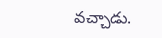వచ్చాడు.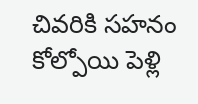చివరికి సహనం కోల్పోయి పెళ్లి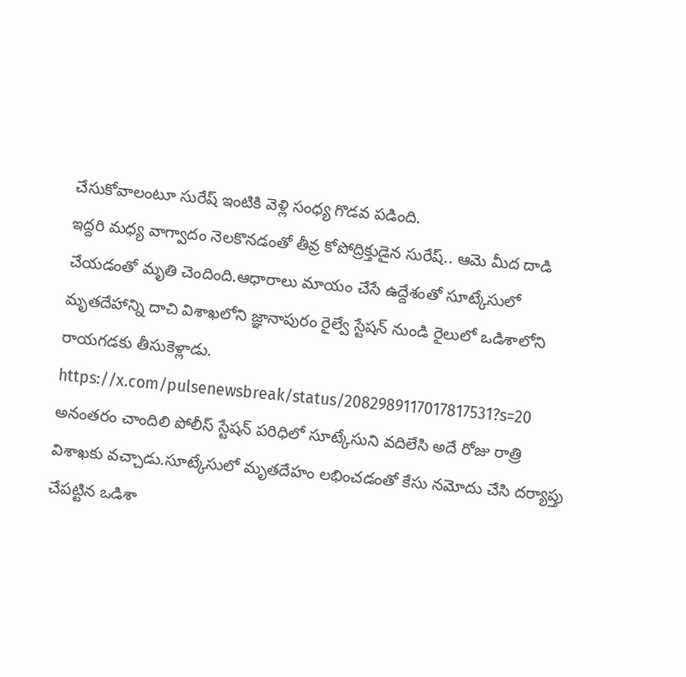చేసుకోవాలంటూ సురేష్ ఇంటికి వెళ్లి సంధ్య గొడవ పడింది.
ఇద్దరి మధ్య వాగ్వాదం నెలకొనడంతో తీవ్ర కోపోద్రిక్తుడైన సురేష్.. ఆమె మీద దాడి చేయడంతో మృతి చెందింది.ఆధారాలు మాయం చేసే ఉద్దేశంతో సూట్కేసులో మృతదేహాన్ని దాచి విశాఖలోని జ్ఞానాపురం రైల్వే స్టేషన్ నుండి రైలులో ఒడిశాలోని రాయగడకు తీసుకెళ్లాడు.
https://x.com/pulsenewsbreak/status/2082989117017817531?s=20
అనంతరం చాందిలి పోలీస్ స్టేషన్ పరిధిలో సూట్కేసుని వదిలేసి అదే రోజు రాత్రి విశాఖకు వచ్చాడు.సూట్కేసులో మృతదేహం లభించడంతో కేసు నమోదు చేసి దర్యాప్తు చేపట్టిన ఒడిశా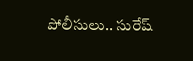పోలీసులు.. సురేష్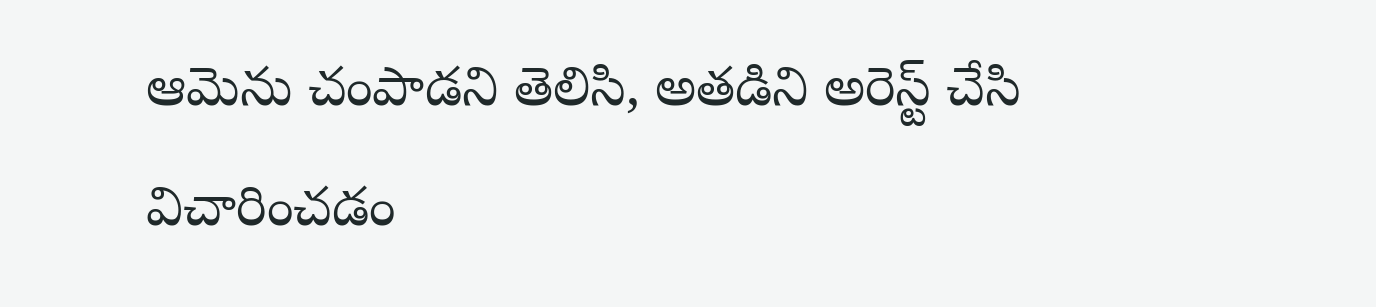ఆమెను చంపాడని తెలిసి, అతడిని అరెస్ట్ చేసి విచారించడం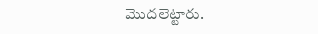మొదలెట్టారు.